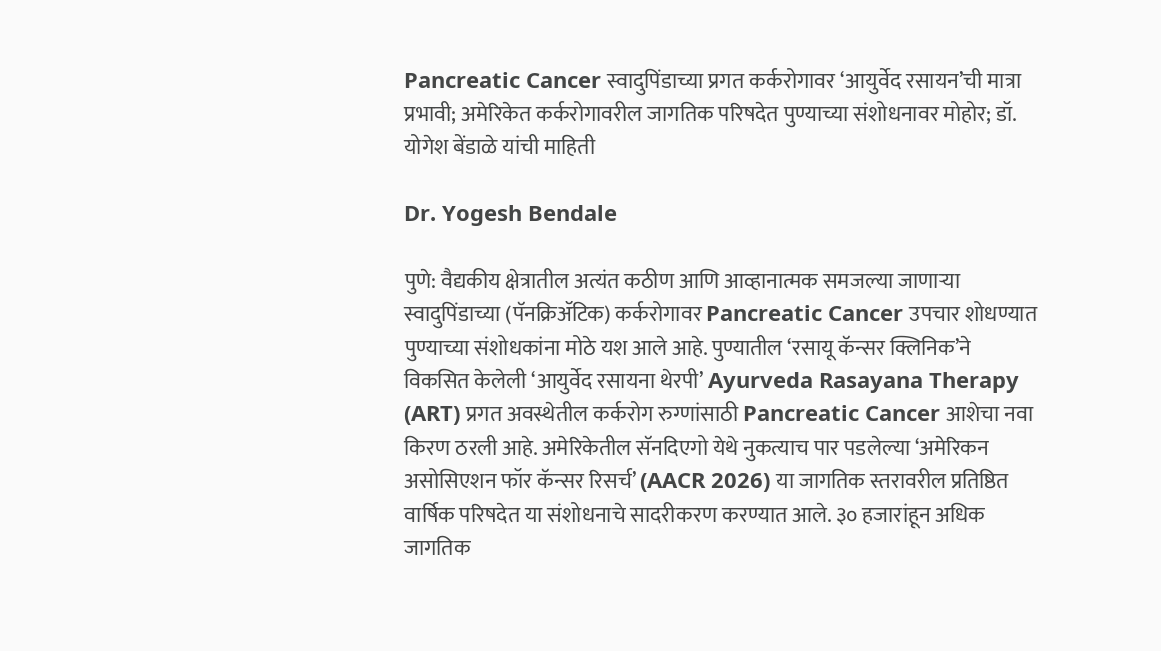Pancreatic Cancer स्वादुपिंडाच्या प्रगत कर्करोगावर ‘आयुर्वेद रसायन’ची मात्रा प्रभावी; अमेरिकेत कर्करोगावरील जागतिक परिषदेत पुण्याच्या संशोधनावर मोहोर; डॉ. योगेश बेंडाळे यांची माहिती

Dr. Yogesh Bendale

पुणे: वैद्यकीय क्षेत्रातील अत्यंत कठीण आणि आव्हानात्मक समजल्या जाणाऱ्या स्वादुपिंडाच्या (पॅनक्रिॲटिक) कर्करोगावर Pancreatic Cancer उपचार शोधण्यात पुण्याच्या संशोधकांना मोठे यश आले आहे. पुण्यातील ‘रसायू कॅन्सर क्लिनिक’ने विकसित केलेली ‘आयुर्वेद रसायना थेरपी’ Ayurveda Rasayana Therapy (ART) प्रगत अवस्थेतील कर्करोग रुग्णांसाठी Pancreatic Cancer आशेचा नवा किरण ठरली आहे. अमेरिकेतील सॅनदिएगो येथे नुकत्याच पार पडलेल्या ‘अमेरिकन असोसिएशन फॉर कॅन्सर रिसर्च’ (AACR 2026) या जागतिक स्तरावरील प्रतिष्ठित वार्षिक परिषदेत या संशोधनाचे सादरीकरण करण्यात आले. ३० हजारांहून अधिक जागतिक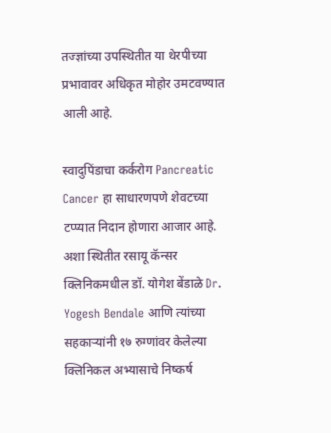तज्ज्ञांच्या उपस्थितीत या थेरपीच्या प्रभावावर अधिकृत मोहोर उमटवण्यात आली आहे.

स्वादुपिंडाचा कर्करोग Pancreatic Cancer हा साधारणपणे शेवटच्या टप्प्यात निदान होणारा आजार आहे. अशा स्थितीत रसायू कॅन्सर क्लिनिकमधील डॉ. योगेश बेंडाळे Dr. Yogesh Bendale आणि त्यांच्या सहकाऱ्यांनी १७ रुग्णांवर केलेल्या क्लिनिकल अभ्यासाचे निष्कर्ष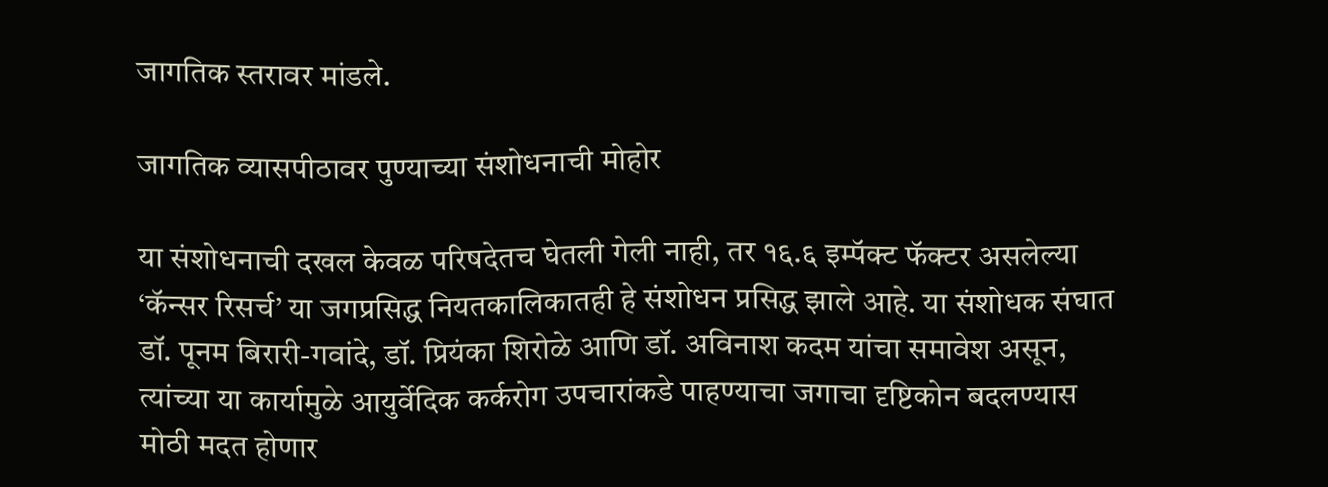जागतिक स्तरावर मांडले.

जागतिक व्यासपीठावर पुण्याच्या संशोधनाची मोहोर

या संशोधनाची दखल केवळ परिषदेतच घेतली गेली नाही, तर १६.६ इम्पॅक्ट फॅक्टर असलेल्या ‘कॅन्सर रिसर्च’ या जगप्रसिद्ध नियतकालिकातही हे संशोधन प्रसिद्ध झाले आहे. या संशोधक संघात डॉ. पूनम बिरारी-गवांदे, डॉ. प्रियंका शिरोळे आणि डॉ. अविनाश कदम यांचा समावेश असून, त्यांच्या या कार्यामुळे आयुर्वेदिक कर्करोग उपचारांकडे पाहण्याचा जगाचा दृष्टिकोन बदलण्यास मोठी मदत होणार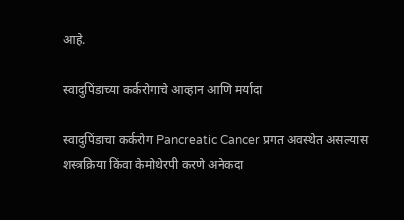आहे.

स्वादुपिंडाच्या कर्करोगाचे आव्हान आणि मर्यादा

स्वादुपिंडाचा कर्करोग Pancreatic Cancer प्रगत अवस्थेत असल्यास शस्त्रक्रिया किंवा केमोथेरपी करणे अनेकदा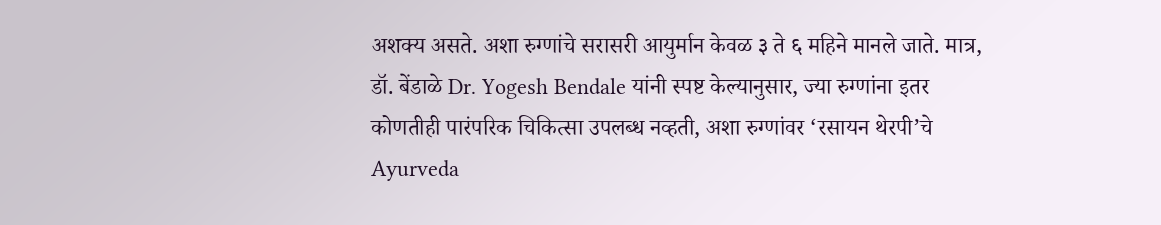अशक्य असते. अशा रुग्णांचे सरासरी आयुर्मान केवळ ३ ते ६ महिने मानले जाते. मात्र, डॉ. बेंडाळे Dr. Yogesh Bendale यांनी स्पष्ट केल्यानुसार, ज्या रुग्णांना इतर कोणतीही पारंपरिक चिकित्सा उपलब्ध नव्हती, अशा रुग्णांवर ‘रसायन थेरपी’चे Ayurveda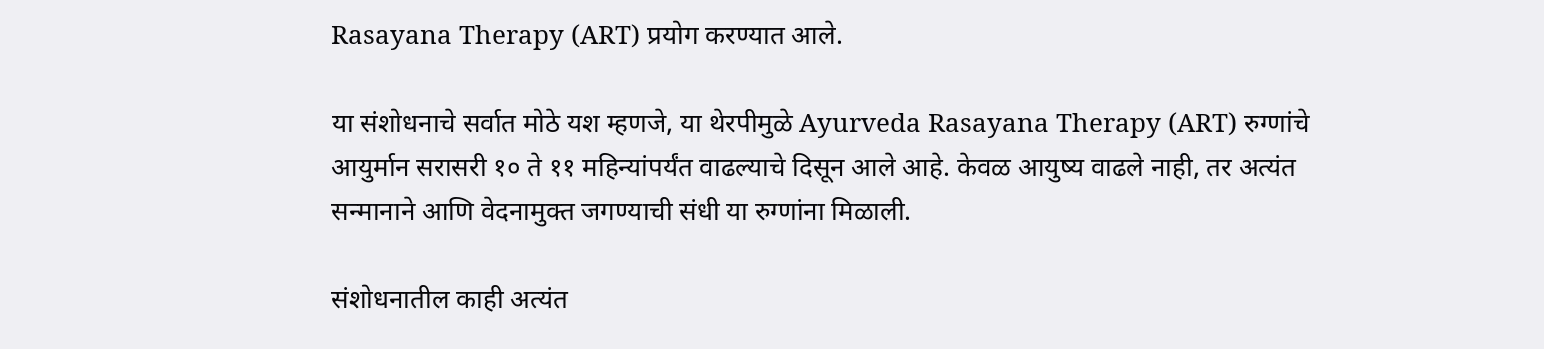Rasayana Therapy (ART) प्रयोग करण्यात आले.

या संशोधनाचे सर्वात मोठे यश म्हणजे, या थेरपीमुळे Ayurveda Rasayana Therapy (ART) रुग्णांचे आयुर्मान सरासरी १० ते ११ महिन्यांपर्यंत वाढल्याचे दिसून आले आहे. केवळ आयुष्य वाढले नाही, तर अत्यंत सन्मानाने आणि वेदनामुक्त जगण्याची संधी या रुग्णांना मिळाली.

संशोधनातील काही अत्यंत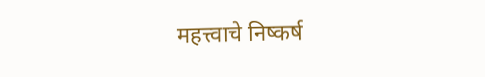महत्त्वाचे निष्कर्ष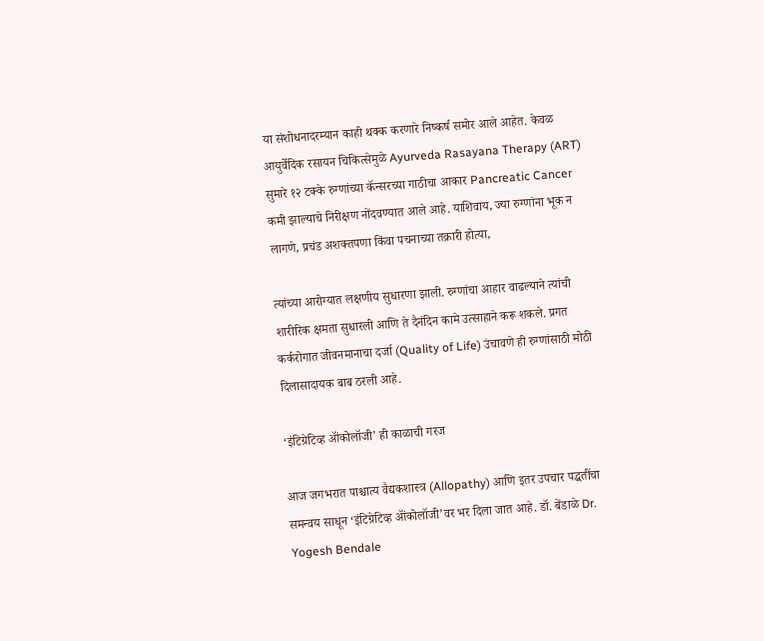या संशोधनादरम्यान काही थक्क करणारे निष्कर्ष समोर आले आहेत. केवळ आयुर्वेदिक रसायन चिकित्सेमुळे Ayurveda Rasayana Therapy (ART) सुमारे १२ टक्के रुग्णांच्या कॅन्सरच्या गाठीचा आकार Pancreatic Cancer कमी झाल्याचे निरीक्षण नोंदवण्यात आले आहे. याशिवाय, ज्या रुग्णांना भूक न लागणे, प्रचंड अशक्तपणा किंवा पचनाच्या तक्रारी होत्या,

त्यांच्या आरोग्यात लक्षणीय सुधारणा झाली. रुग्णांचा आहार वाढल्याने त्यांची शारीरिक क्षमता सुधारली आणि ते दैनंदिन कामे उत्साहाने करू शकले. प्रगत कर्करोगात जीवनमानाचा दर्जा (Quality of Life) उंचावणे ही रुग्णांसाठी मोठी दिलासादायक बाब ठरली आहे.

‘इंटिग्रेटिव्ह ऑंकोलॉजी’ ही काळाची गरज

आज जगभरात पाश्चात्य वैद्यकशास्त्र (Allopathy) आणि इतर उपचार पद्धतींचा समन्वय साधून ‘इंटिग्रेटिव्ह ऑंकोलॉजी’वर भर दिला जात आहे. डॉ. बेंडाळे Dr. Yogesh Bendale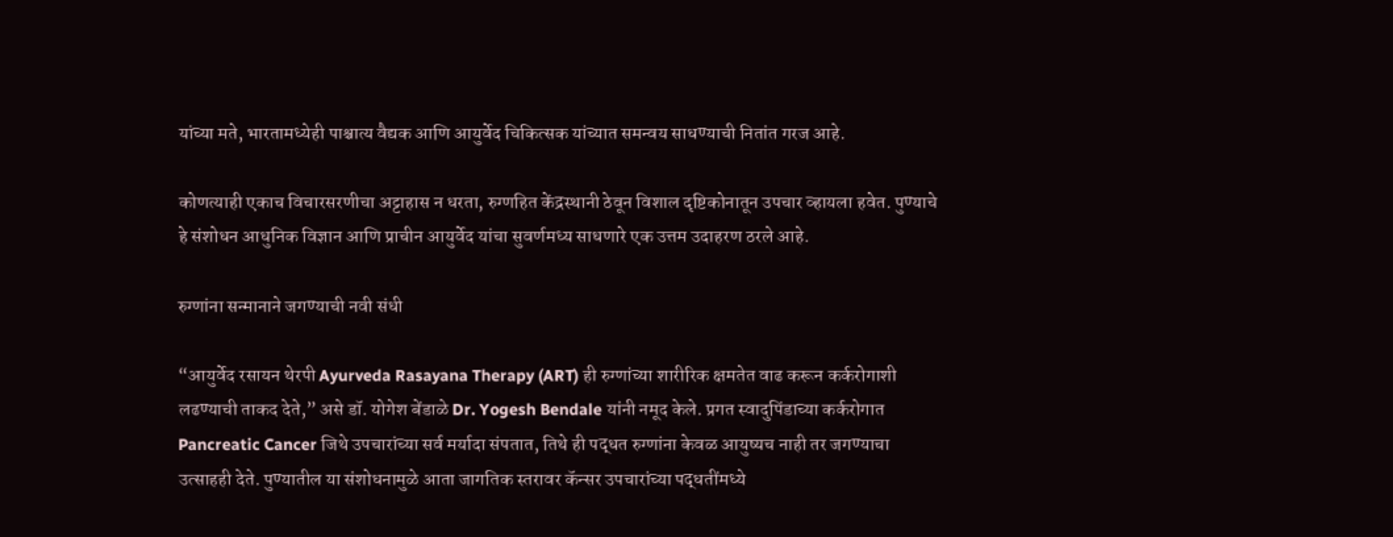यांच्या मते, भारतामध्येही पाश्चात्य वैद्यक आणि आयुर्वेद चिकित्सक यांच्यात समन्वय साधण्याची नितांत गरज आहे.

कोणत्याही एकाच विचारसरणीचा अट्टाहास न धरता, रुग्णहित केंद्रस्थानी ठेवून विशाल दृष्टिकोनातून उपचार व्हायला हवेत. पुण्याचे हे संशोधन आधुनिक विज्ञान आणि प्राचीन आयुर्वेद यांचा सुवर्णमध्य साधणारे एक उत्तम उदाहरण ठरले आहे.

रुग्णांना सन्मानाने जगण्याची नवी संधी

“आयुर्वेद रसायन थेरपी Ayurveda Rasayana Therapy (ART) ही रुग्णांच्या शारीरिक क्षमतेत वाढ करून कर्करोगाशी लढण्याची ताकद देते,” असे डॉ. योगेश बेंडाळे Dr. Yogesh Bendale यांनी नमूद केले. प्रगत स्वादुपिंडाच्या कर्करोगात Pancreatic Cancer जिथे उपचारांच्या सर्व मर्यादा संपतात, तिथे ही पद्धत रुग्णांना केवळ आयुष्यच नाही तर जगण्याचा उत्साहही देते. पुण्यातील या संशोधनामुळे आता जागतिक स्तरावर कॅन्सर उपचारांच्या पद्धतींमध्ये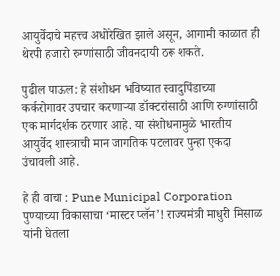आयुर्वेदाचे महत्त्व अधोरेखित झाले असून, आगामी काळात ही थेरपी हजारो रुग्णांसाठी जीवनदायी ठरू शकते.

पुढील पाऊल: हे संशोधन भविष्यात स्वादुपिंडाच्या कर्करोगावर उपचार करणाऱ्या डॉक्टरांसाठी आणि रुग्णांसाठी एक मार्गदर्शक ठरणार आहे. या संशोधनामुळे भारतीय आयुर्वेद शास्त्राची मान जागतिक पटलावर पुन्हा एकदा उंचावली आहे.

हे ही वाचा : Pune Municipal Corporation पुण्याच्या विकासाचा ‘मास्टर प्लॅन’! राज्यमंत्री माधुरी मिसाळ यांनी घेतला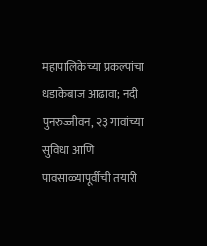महापालिकेच्या प्रकल्पांचा धडाकेबाज आढावा; नदी पुनरुज्जीवन, २३ गावांच्या सुविधा आणि पावसाळ्यापूर्वीची तयारी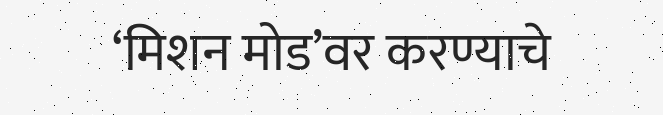‘मिशन मोड’वर करण्याचे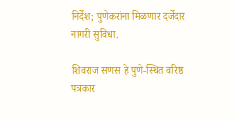निर्देश; पुणेकरांना मिळणार दर्जेदार नागरी सुविधा.

शिवराज सणस हे पुणे-स्थित वरिष्ठ पत्रकार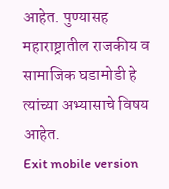आहेत. पुण्यासह महाराष्ट्रातील राजकीय व सामाजिक घडामोडी हे त्यांच्या अभ्यासाचे विषय आहेत.
Exit mobile version